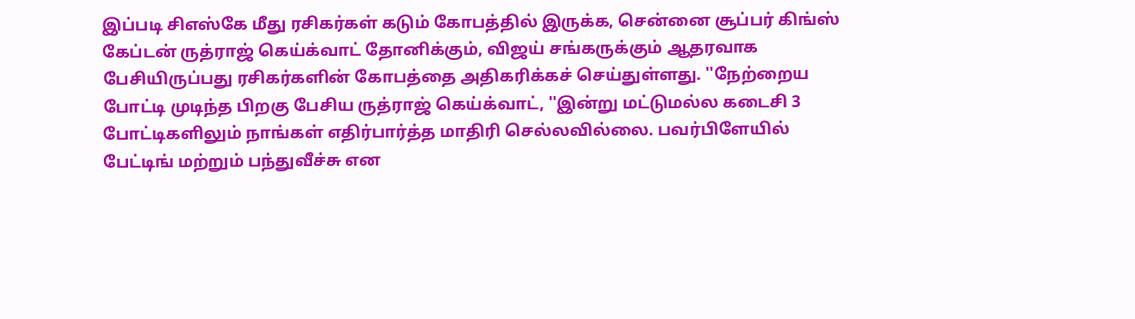இப்படி சிஎஸ்கே மீது ரசிகர்கள் கடும் கோபத்தில் இருக்க, சென்னை சூப்பர் கிங்ஸ் கேப்டன் ருத்ராஜ் கெய்க்வாட் தோனிக்கும், விஜய் சங்கருக்கும் ஆதரவாக பேசியிருப்பது ரசிகர்களின் கோபத்தை அதிகரிக்கச் செய்துள்ளது. ''நேற்றைய போட்டி முடிந்த பிறகு பேசிய ருத்ராஜ் கெய்க்வாட், ''இன்று மட்டுமல்ல கடைசி 3 போட்டிகளிலும் நாங்கள் எதிர்பார்த்த மாதிரி செல்லவில்லை. பவர்பிளேயில் பேட்டிங் மற்றும் பந்துவீச்சு என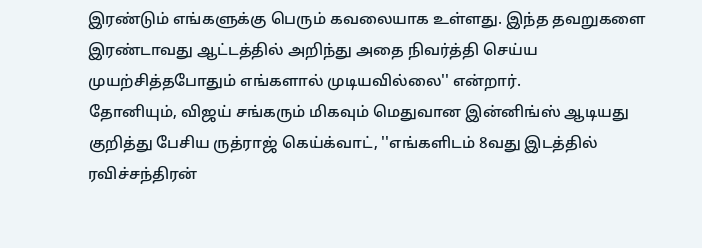இரண்டும் எங்களுக்கு பெரும் கவலையாக உள்ளது. இந்த தவறுகளை இரண்டாவது ஆட்டத்தில் அறிந்து அதை நிவர்த்தி செய்ய முயற்சித்தபோதும் எங்களால் முடியவில்லை'' என்றார்.
தோனியும், விஜய் சங்கரும் மிகவும் மெதுவான இன்னிங்ஸ் ஆடியது குறித்து பேசிய ருத்ராஜ் கெய்க்வாட், ''எங்களிடம் 8வது இடத்தில் ரவிச்சந்திரன்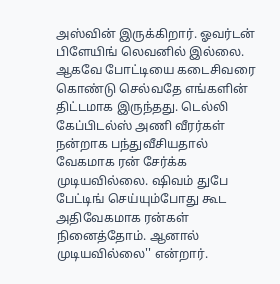அஸ்வின் இருக்கிறார். ஓவர்டன் பிளேயிங் லெவனில் இல்லை. ஆகவே போட்டியை கடைசிவரை கொண்டு செல்வதே எங்களின் திட்டமாக இருந்தது. டெல்லி கேப்பிடல்ஸ் அணி வீரர்கள் நன்றாக பந்துவீசியதால் வேகமாக ரன் சேர்க்க முடியவில்லை. ஷிவம் துபே பேட்டிங் செய்யும்போது கூட அதிவேகமாக ரன்கள் நினைத்தோம். ஆனால் முடியவில்லை'' என்றார்.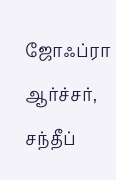ஜோஃப்ரா ஆர்ச்சர், சந்தீப்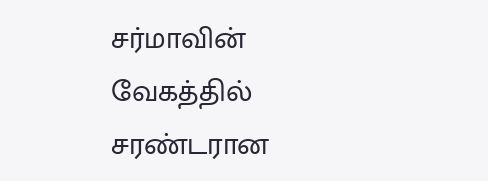சர்மாவின் வேகத்தில் சரண்டரான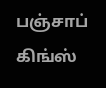பஞ்சாப் கிங்ஸ்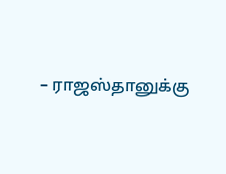– ராஜஸ்தானுக்கு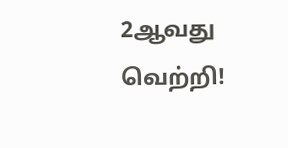2ஆவது வெற்றி!